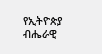የኢትዮጵያ ብሔራዊ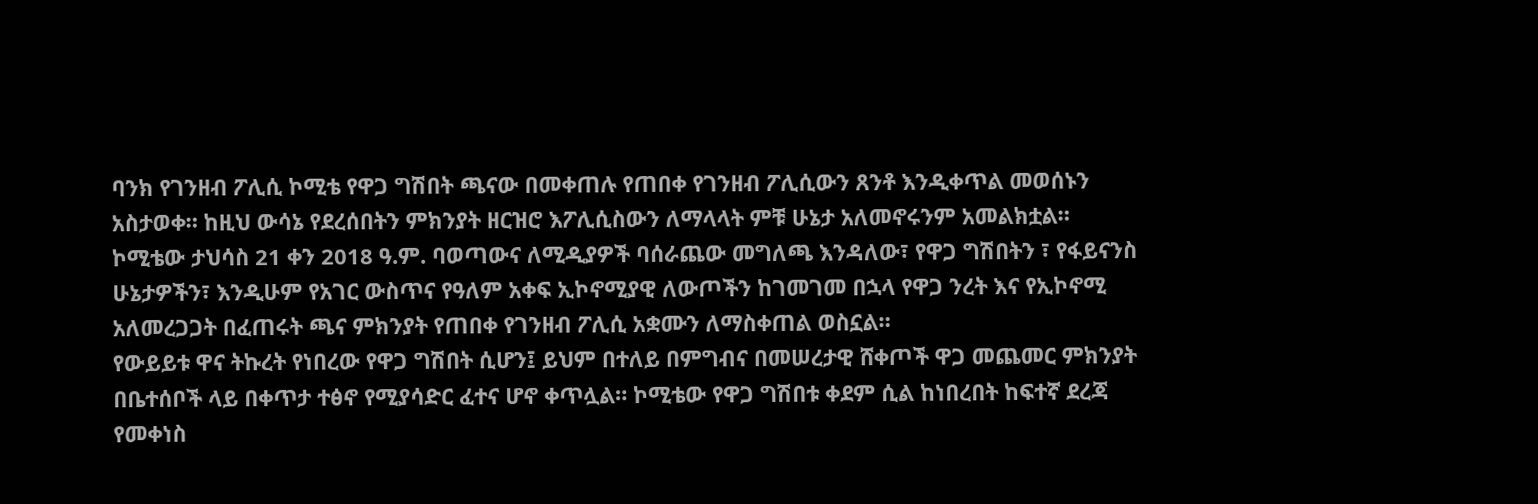ባንክ የገንዘብ ፖሊሲ ኮሚቴ የዋጋ ግሽበት ጫናው በመቀጠሉ የጠበቀ የገንዘብ ፖሊሲውን ጸንቶ እንዲቀጥል መወሰኑን አስታወቀ። ከዚህ ውሳኔ የደረሰበትን ምክንያት ዘርዝሮ እፖሊሲስውን ለማላላት ምቹ ሁኔታ አለመኖሩንም አመልክቷል።
ኮሚቴው ታህሳስ 21 ቀን 2018 ዓ.ም. ባወጣውና ለሚዲያዎች ባሰራጨው መግለጫ እንዳለው፣ የዋጋ ግሽበትን ፣ የፋይናንስ ሁኔታዎችን፣ እንዲሁም የአገር ውስጥና የዓለም አቀፍ ኢኮኖሚያዊ ለውጦችን ከገመገመ በኋላ የዋጋ ንረት እና የኢኮኖሚ አለመረጋጋት በፈጠሩት ጫና ምክንያት የጠበቀ የገንዘብ ፖሊሲ አቋሙን ለማስቀጠል ወስኗል።
የውይይቱ ዋና ትኩረት የነበረው የዋጋ ግሽበት ሲሆን፤ ይህም በተለይ በምግብና በመሠረታዊ ሸቀጦች ዋጋ መጨመር ምክንያት በቤተሰቦች ላይ በቀጥታ ተፅኖ የሚያሳድር ፈተና ሆኖ ቀጥሏል። ኮሚቴው የዋጋ ግሽበቱ ቀደም ሲል ከነበረበት ከፍተኛ ደረጃ የመቀነስ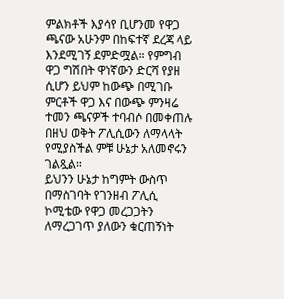ምልክቶች እያሳየ ቢሆንመ የዋጋ ጫናው አሁንም በከፍተኛ ደረጃ ላይ እንደሚገኝ ደምድሟል። የምግብ ዋጋ ግሽበት ዋነኛውን ድርሻ የያዘ ሲሆን ይህም ከውጭ በሚገቡ ምርቶች ዋጋ እና በውጭ ምንዛሬ ተመን ጫናዎች ተባብሶ በመቀጠሉ በዘህ ወቅት ፖሊሲውን ለማላላት የሚያስችል ምቹ ሁኔታ አለመኖሩን ገልጿል።
ይህንን ሁኔታ ከግምት ውስጥ በማስገባት የገንዘብ ፖሊሲ ኮሚቴው የዋጋ መረጋጋትን ለማረጋገጥ ያለውን ቁርጠኝነት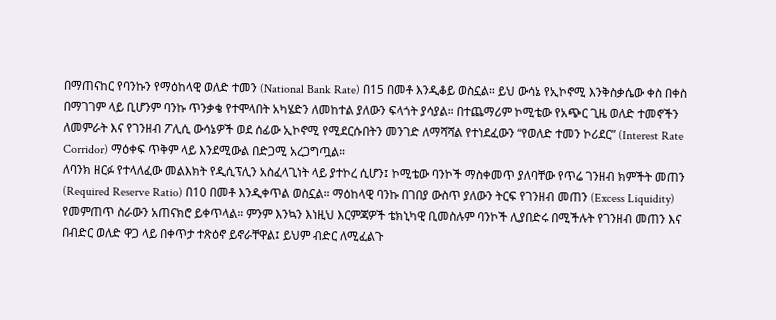በማጠናከር የባንኩን የማዕከላዊ ወለድ ተመን (National Bank Rate) በ15 በመቶ እንዲቆይ ወስኗል። ይህ ውሳኔ የኢኮኖሚ እንቅስቃሴው ቀስ በቀስ በማገገም ላይ ቢሆንም ባንኩ ጥንቃቄ የተሞላበት አካሄድን ለመከተል ያለውን ፍላጎት ያሳያል። በተጨማሪም ኮሚቴው የአጭር ጊዜ ወለድ ተመኖችን ለመምራት እና የገንዘብ ፖሊሲ ውሳኔዎች ወደ ሰፊው ኢኮኖሚ የሚደርሱበትን መንገድ ለማሻሻል የተነደፈውን “የወለድ ተመን ኮሪደር” (Interest Rate Corridor) ማዕቀፍ ጥቅም ላይ እንደሚውል በድጋሚ አረጋግጧል።
ለባንክ ዘርፉ የተላለፈው መልእክት የዲሲፕሊን አስፈላጊነት ላይ ያተኮረ ሲሆን፤ ኮሚቴው ባንኮች ማስቀመጥ ያለባቸው የጥሬ ገንዘብ ክምችት መጠን (Required Reserve Ratio) በ10 በመቶ እንዲቀጥል ወስኗል። ማዕከላዊ ባንኩ በገበያ ውስጥ ያለውን ትርፍ የገንዘብ መጠን (Excess Liquidity) የመምጠጥ ስራውን አጠናክሮ ይቀጥላል። ምንም እንኳን እነዚህ እርምጃዎች ቴክኒካዊ ቢመስሉም ባንኮች ሊያበድሩ በሚችሉት የገንዘብ መጠን እና በብድር ወለድ ዋጋ ላይ በቀጥታ ተጽዕኖ ይኖራቸዋል፤ ይህም ብድር ለሚፈልጉ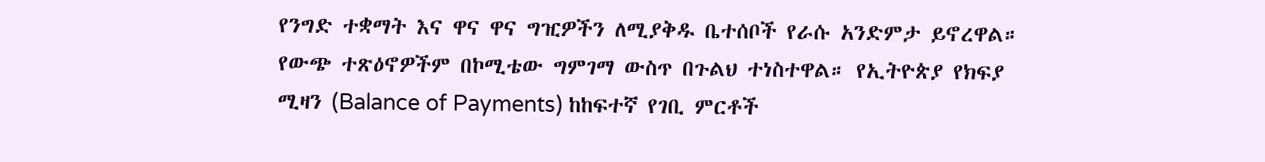የንግድ ተቋማት እና ዋና ዋና ግዢዎችን ለሚያቅዱ ቤተሰቦች የራሱ አንድምታ ይኖረዋል።
የውጭ ተጽዕኖዎችም በኮሚቴው ግምገማ ውስጥ በጉልህ ተነስተዋል። የኢትዮጵያ የክፍያ ሚዛን (Balance of Payments) ከከፍተኛ የገቢ ምርቶች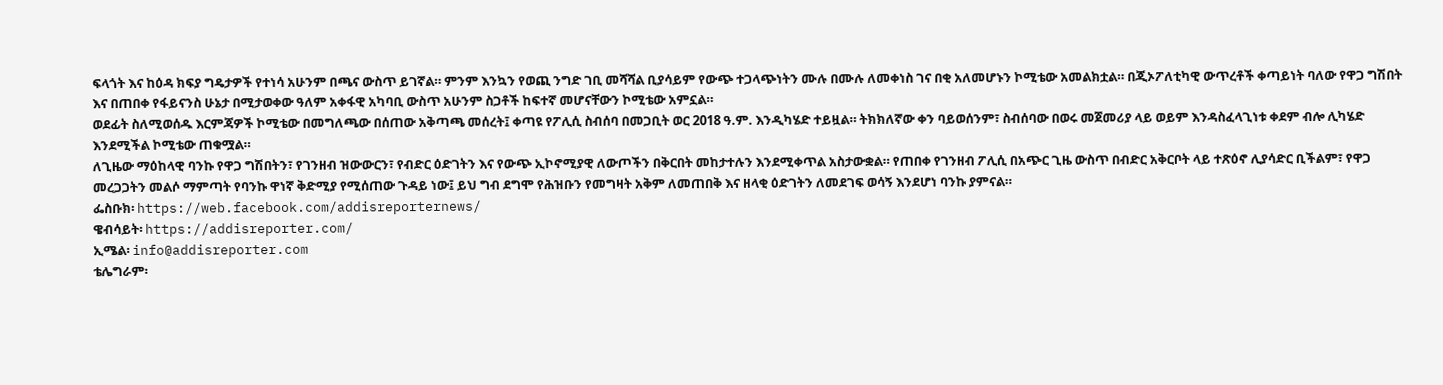ፍላጎት እና ከዕዳ ክፍያ ግዴታዎች የተነሳ አሁንም በጫና ውስጥ ይገኛል። ምንም እንኳን የወጪ ንግድ ገቢ መሻሻል ቢያሳይም የውጭ ተጋላጭነትን ሙሉ በሙሉ ለመቀነስ ገና በቂ አለመሆኑን ኮሚቴው አመልክቷል። በጂኦፖለቲካዊ ውጥረቶች ቀጣይነት ባለው የዋጋ ግሽበት እና በጠበቀ የፋይናንስ ሁኔታ በሚታወቀው ዓለም አቀፋዊ አካባቢ ውስጥ አሁንም ስጋቶች ከፍተኛ መሆናቸውን ኮሚቴው አምኗል።
ወደፊት ስለሚወሰዱ እርምጃዎች ኮሚቴው በመግለጫው በሰጠው አቅጣጫ መሰረት፤ ቀጣዩ የፖሊሲ ስብሰባ በመጋቢት ወር 2018 ዓ.ም. እንዲካሄድ ተይዟል። ትክክለኛው ቀን ባይወሰንም፣ ስብሰባው በወሩ መጀመሪያ ላይ ወይም እንዳስፈላጊነቱ ቀደም ብሎ ሊካሄድ እንደሚችል ኮሚቴው ጠቁሟል።
ለጊዜው ማዕከላዊ ባንኩ የዋጋ ግሽበትን፣ የገንዘብ ዝውውርን፣ የብድር ዕድገትን እና የውጭ ኢኮኖሚያዊ ለውጦችን በቅርበት መከታተሉን እንደሚቀጥል አስታውቋል። የጠበቀ የገንዘብ ፖሊሲ በአጭር ጊዜ ውስጥ በብድር አቅርቦት ላይ ተጽዕኖ ሊያሳድር ቢችልም፣ የዋጋ መረጋጋትን መልሶ ማምጣት የባንኩ ዋነኛ ቅድሚያ የሚሰጠው ጉዳይ ነው፤ ይህ ግብ ደግሞ የሕዝቡን የመግዛት አቅም ለመጠበቅ እና ዘላቂ ዕድገትን ለመደገፍ ወሳኝ እንደሆነ ባንኩ ያምናል።
ፌስቡክ፡ https://web.facebook.com/addisreporternews/
ዌብሳይት፡ https://addisreporter.com/
ኢሜል፡ info@addisreporter.com
ቴሌግራም፡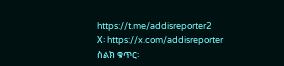https://t.me/addisreporter2
X፡ https://x.com/addisreporter
ስልክ ቁጥር፡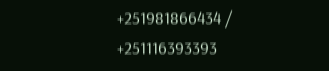+251981866434 / +251116393393